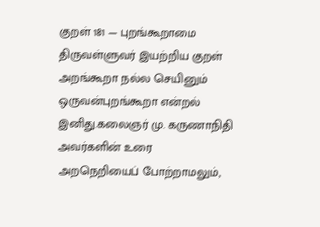குறள் 181 — புறங்கூறாமை
திருவள்ளுவர் இயற்றிய குறள்
அறங்கூறா நல்ல செயினும் ஒருவன்புறங்கூறா என்றல் இனிது.கலைஞர் மு. கருணாநிதி அவர்களின் உரை
அறநெறியைப் போற்றாமலும்,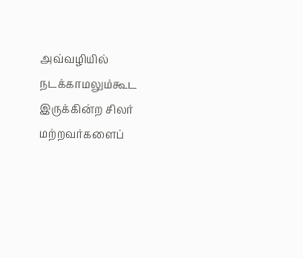அவ்வழியில் நடக்காமலும்கூட இருக்கின்ற சிலர் மற்றவர்களைப்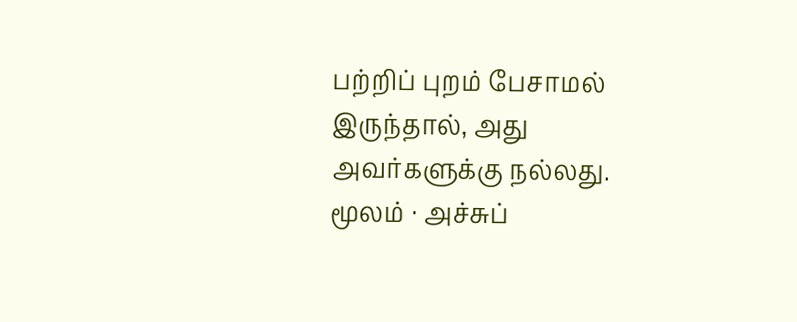பற்றிப் புறம் பேசாமல் இருந்தால், அது அவர்களுக்கு நல்லது.
மூலம் · அச்சுப்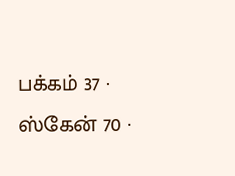பக்கம் 37 · ஸ்கேன் 70 ·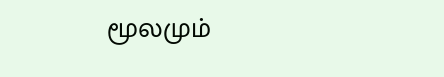மூலமும்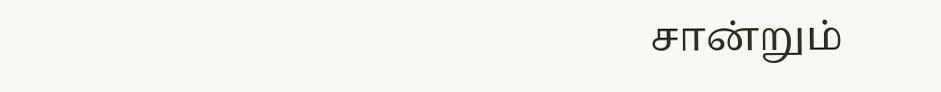சான்றும்